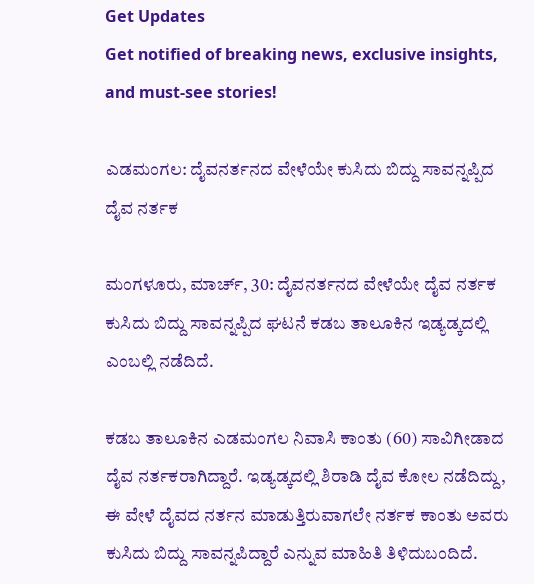Get Updates
Get notified of breaking news, exclusive insights, and must-see stories!

ಎಡಮಂಗಲ: ದೈವನರ್ತನದ ವೇಳೆಯೇ ಕುಸಿದು ಬಿದ್ದು ಸಾವನ್ನಪ್ಪಿದ ದೈವ ನರ್ತಕ

ಮಂಗಳೂರು, ಮಾರ್ಚ್‌, 30: ದೈವನರ್ತನದ ವೇಳೆಯೇ ದೈವ ನರ್ತಕ ಕುಸಿದು ಬಿದ್ದು ಸಾವನ್ನಪ್ಪಿದ ಘಟನೆ ಕಡಬ ತಾಲೂಕಿನ ಇಡ್ಯಡ್ಕದಲ್ಲಿ ಎಂಬಲ್ಲಿ ನಡೆದಿದೆ.

ಕಡಬ ತಾಲೂಕಿನ ಎಡಮಂಗಲ ನಿವಾಸಿ ಕಾಂತು (60) ಸಾವಿಗೀಡಾದ ದೈವ ನರ್ತಕರಾಗಿದ್ದಾರೆ. ಇಡ್ಯಡ್ಕದಲ್ಲಿ ಶಿರಾಡಿ ದೈವ ಕೋಲ ನಡೆದಿದ್ದು, ಈ ವೇಳೆ ದೈವದ ನರ್ತನ ಮಾಡುತ್ತಿರುವಾಗಲೇ ನರ್ತಕ ಕಾಂತು ಅವರು ಕುಸಿದು ಬಿದ್ದು ಸಾವನ್ನಪಿದ್ದಾರೆ ಎನ್ನುವ ಮಾಹಿತಿ ತಿಳಿದುಬಂದಿದೆ.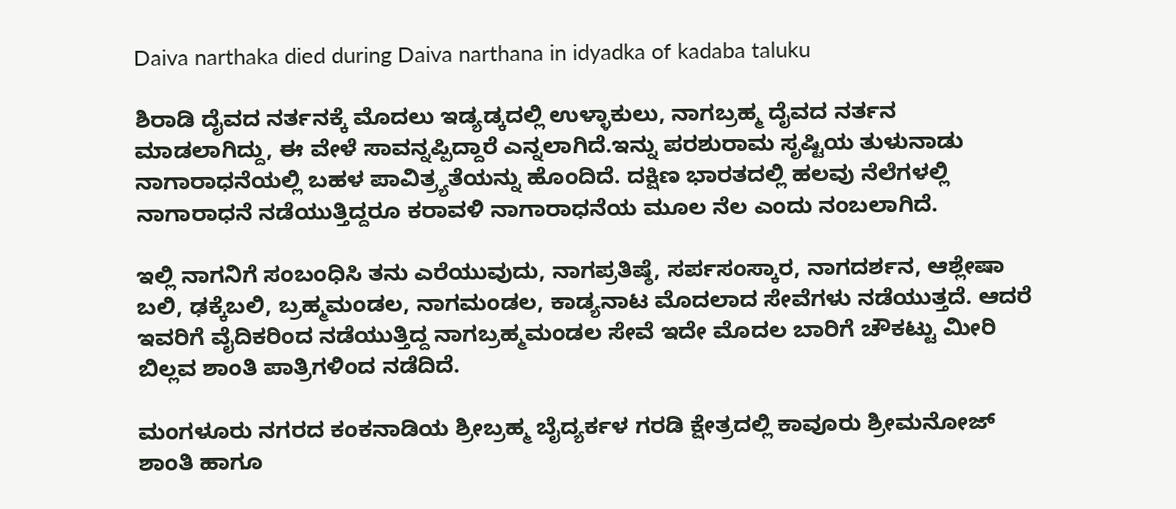Daiva narthaka died during Daiva narthana in idyadka of kadaba taluku

ಶಿರಾಡಿ ದೈವದ ನರ್ತನಕ್ಕೆ ಮೊದಲು ಇಡ್ಯಡ್ಕದಲ್ಲಿ ಉಳ್ಳಾಕುಲು, ನಾಗಬ್ರಹ್ಮ ದೈವದ ನರ್ತನ ಮಾಡಲಾಗಿದ್ದು, ಈ ವೇಳೆ ಸಾವನ್ನಪ್ಪಿದ್ದಾರೆ ಎನ್ನಲಾಗಿದೆ.ಇನ್ನು ಪರಶುರಾಮ ಸೃಷ್ಟಿಯ ತುಳುನಾಡು ನಾಗಾರಾಧನೆಯಲ್ಲಿ ಬಹಳ ಪಾವಿತ್ರ್ಯತೆಯನ್ನು ಹೊಂದಿದೆ. ದಕ್ಷಿಣ ಭಾರತದಲ್ಲಿ ಹಲವು ನೆಲೆಗಳಲ್ಲಿ ನಾಗಾರಾಧನೆ ನಡೆಯುತ್ತಿದ್ದರೂ ಕರಾವಳಿ ನಾಗಾರಾಧನೆಯ ಮೂಲ ನೆಲ ಎಂದು ನಂಬಲಾಗಿದೆ.

ಇಲ್ಲಿ ನಾಗನಿಗೆ ಸಂಬಂಧಿಸಿ ತನು ಎರೆಯುವುದು, ನಾಗಪ್ರತಿಷ್ಠೆ, ಸರ್ಪಸಂಸ್ಕಾರ, ನಾಗದರ್ಶನ, ಆಶ್ಲೇಷಾ ಬಲಿ, ಢಕ್ಕೆಬಲಿ, ಬ್ರಹ್ಮಮಂಡಲ, ನಾಗಮಂಡಲ, ಕಾಡ್ಯನಾಟ ಮೊದಲಾದ ಸೇವೆಗಳು ನಡೆಯುತ್ತದೆ. ಆದರೆ ಇವರಿಗೆ ವೈದಿಕರಿಂದ ನಡೆಯುತ್ತಿದ್ದ ನಾಗಬ್ರಹ್ಮಮಂಡಲ ಸೇವೆ ಇದೇ ಮೊದಲ ಬಾರಿಗೆ ಚೌಕಟ್ಟು ಮೀರಿ ಬಿಲ್ಲವ ಶಾಂತಿ ಪಾತ್ರಿಗಳಿಂದ ನಡೆದಿದೆ.

ಮಂಗಳೂರು ನಗರದ ಕಂಕನಾಡಿಯ ಶ್ರೀಬ್ರಹ್ಮ ಬೈದ್ಯರ್ಕಳ ಗರಡಿ ಕ್ಷೇತ್ರದಲ್ಲಿ ಕಾವೂರು ಶ್ರೀಮನೋಜ್ ಶಾಂತಿ ಹಾಗೂ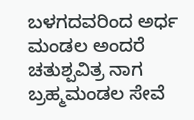ಬಳಗದವರಿಂದ ಅರ್ಧ ಮಂಡಲ ಅಂದರೆ ಚತುಶ್ಪವಿತ್ರ ನಾಗ ಬ್ರಹ್ಮಮಂಡಲ ಸೇವೆ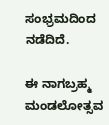ಸಂಭ್ರಮದಿಂದ ನಡೆದಿದೆ‌.

ಈ ನಾಗಬ್ರಹ್ಮ ಮಂಡಲೋತ್ಸವ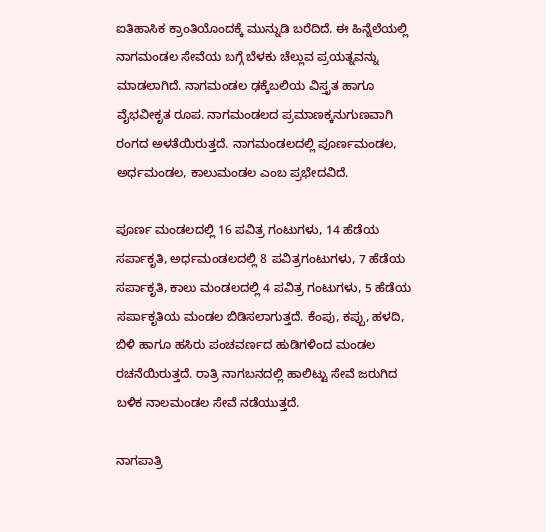ಐತಿಹಾಸಿಕ ಕ್ರಾಂತಿಯೊಂದಕ್ಕೆ ಮುನ್ನುಡಿ ಬರೆದಿದೆ. ಈ ಹಿನ್ನೆಲೆಯಲ್ಲಿ ನಾಗಮಂಡಲ ಸೇವೆಯ ಬಗ್ಗೆ ಬೆಳಕು ಚೆಲ್ಲುವ ಪ್ರಯತ್ನವನ್ನು ಮಾಡಲಾಗಿದೆ. ನಾಗಮಂಡಲ ಢಕ್ಕೆಬಲಿಯ ವಿಸ್ತೃತ ಹಾಗೂ ವೈಭವೀಕೃತ ರೂಪ. ನಾಗಮಂಡಲದ ಪ್ರಮಾಣಕ್ಕನುಗುಣವಾಗಿ ರಂಗದ ಅಳತೆಯಿರುತ್ತದೆ. ನಾಗಮಂಡಲದಲ್ಲಿ ಪೂರ್ಣಮಂಡಲ, ಅರ್ಧಮಂಡಲ, ಕಾಲುಮಂಡಲ ಎಂಬ ಪ್ರಭೇದವಿದೆ.

ಪೂರ್ಣ ಮಂಡಲದಲ್ಲಿ 16 ಪವಿತ್ರ ಗಂಟುಗಳು, 14 ಹೆಡೆಯ ಸರ್ಪಾಕೃತಿ, ಅರ್ಧಮಂಡಲದಲ್ಲಿ 8 ಪವಿತ್ರಗಂಟುಗಳು, 7 ಹೆಡೆಯ ಸರ್ಪಾಕೃತಿ, ಕಾಲು ಮಂಡಲದಲ್ಲಿ 4 ಪವಿತ್ರ ಗಂಟುಗಳು, 5 ಹೆಡೆಯ ಸರ್ಪಾಕೃತಿಯ ಮಂಡಲ ಬಿಡಿಸಲಾಗುತ್ತದೆ‌. ಕೆಂಪು, ಕಪ್ಪು, ಹಳದಿ, ಬಿಳಿ ಹಾಗೂ ಹಸಿರು ಪಂಚವರ್ಣದ ಹುಡಿಗಳಿಂದ ಮಂಡಲ ರಚನೆಯಿರುತ್ತದೆ. ರಾತ್ರಿ ನಾಗಬನದಲ್ಲಿ ಹಾಲಿಟ್ಟು ಸೇವೆ ಜರುಗಿದ ಬಳಿಕ ನಾಲಮಂಡಲ ಸೇವೆ ನಡೆಯುತ್ತದೆ‌.

ನಾಗಪಾತ್ರಿ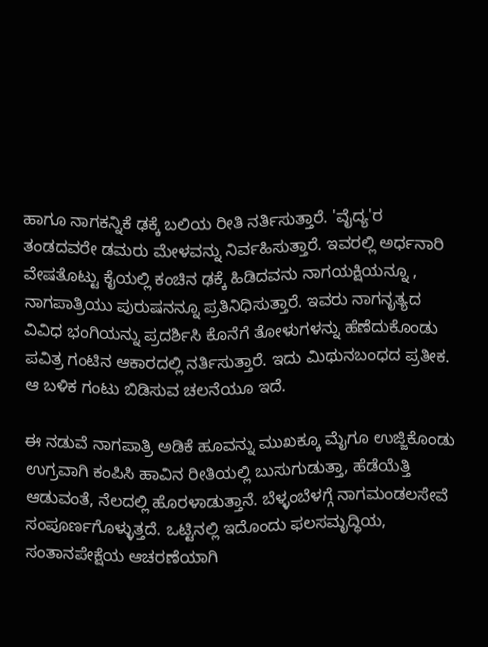ಹಾಗೂ ನಾಗಕನ್ನಿಕೆ ಢಕ್ಕೆ ಬಲಿಯ ರೀತಿ ನರ್ತಿಸುತ್ತಾರೆ. 'ವೈದ್ಯ'ರ ತಂಡದವರೇ ಡಮರು ಮೇಳವನ್ನು ನಿರ್ವಹಿಸುತ್ತಾರೆ. ಇವರಲ್ಲಿ ಅರ್ಧನಾರಿ ವೇಷತೊಟ್ಟು ಕೈಯಲ್ಲಿ ಕಂಚಿನ ಢಕ್ಕೆ ಹಿಡಿದವನು ನಾಗಯಕ್ಷಿಯನ್ನೂ , ನಾಗಪಾತ್ರಿಯು ಪುರುಷನನ್ನೂ ಪ್ರತಿನಿಧಿಸುತ್ತಾರೆ. ಇವರು ನಾಗನೃತ್ಯದ ವಿವಿಧ ಭಂಗಿಯನ್ನು ಪ್ರದರ್ಶಿಸಿ ಕೊನೆಗೆ ತೋಳುಗಳನ್ನು ಹೆಣೆದುಕೊಂಡು ಪವಿತ್ರ ಗಂಟಿನ ಆಕಾರದಲ್ಲಿ ನರ್ತಿಸುತ್ತಾರೆ‌. ಇದು ಮಿಥುನಬಂಧದ ಪ್ರತೀಕ. ಆ ಬಳಿಕ ಗಂಟು ಬಿಡಿಸುವ ಚಲನೆಯೂ ಇದೆ.

ಈ ನಡುವೆ ನಾಗಪಾತ್ರಿ ಅಡಿಕೆ ಹೂವನ್ನು ಮುಖಕ್ಕೂ ಮೈಗೂ ಉಜ್ಜಿಕೊಂಡು ಉಗ್ರವಾಗಿ ಕಂಪಿಸಿ ಹಾವಿನ ರೀತಿಯಲ್ಲಿ ಬುಸುಗುಡುತ್ತಾ, ಹೆಡೆಯೆತ್ತಿ ಆಡುವಂತೆ, ನೆಲದಲ್ಲಿ ಹೊರಳಾಡುತ್ತಾನೆ. ಬೆಳ್ಳಂಬೆಳಗ್ಗೆ ನಾಗಮಂಡಲಸೇವೆ ಸಂಪೂರ್ಣಗೊಳ್ಳುತ್ತದೆ‌. ಒಟ್ಟಿನಲ್ಲಿ ಇದೊಂದು ಫಲಸಮೃದ್ಧಿಯ, ಸಂತಾನಪೇಕ್ಷೆಯ ಆಚರಣೆಯಾಗಿ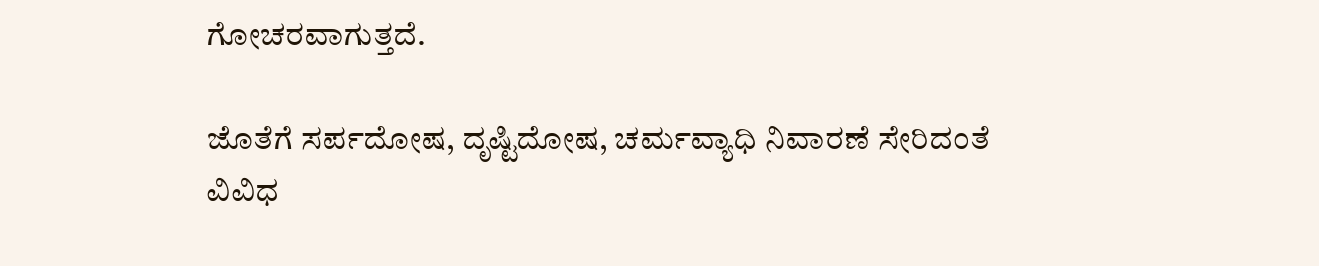ಗೋಚರವಾಗುತ್ತದೆ‌.

ಜೊತೆಗೆ ಸರ್ಪದೋಷ, ದೃಷ್ಟಿದೋಷ, ಚರ್ಮವ್ಯಾಧಿ ನಿವಾರಣೆ ಸೇರಿದಂತೆ ವಿವಿಧ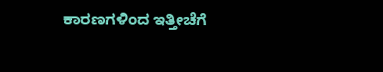ಕಾರಣಗಳಿಂದ ಇತ್ತೀಚೆಗೆ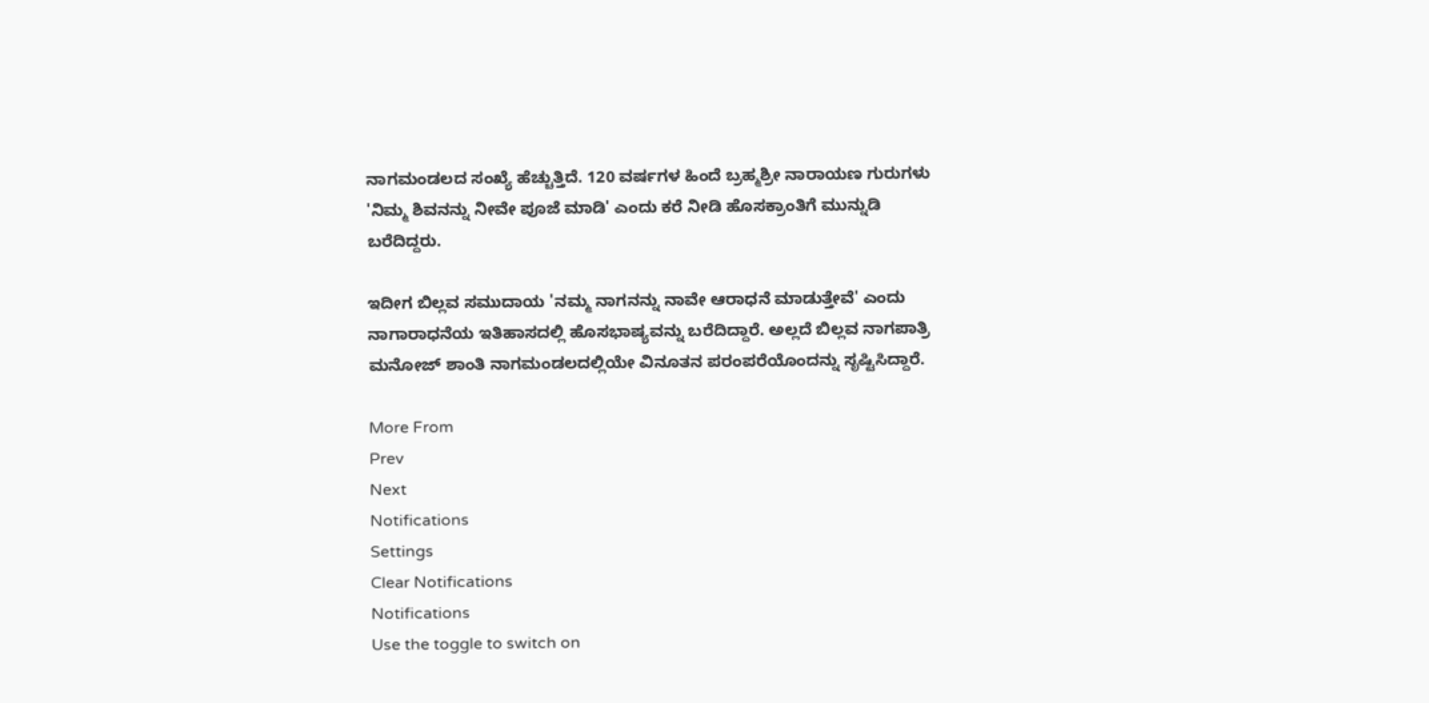ನಾಗಮಂಡಲದ ಸಂಖ್ಯೆ ಹೆಚ್ಚುತ್ತಿದೆ. 120 ವರ್ಷಗಳ ಹಿಂದೆ ಬ್ರಹ್ಮಶ್ರೀ ನಾರಾಯಣ ಗುರುಗಳು 'ನಿಮ್ಮ ಶಿವನನ್ನು ನೀವೇ ಪೂಜೆ ಮಾಡಿ' ಎಂದು ಕರೆ ನೀಡಿ ಹೊಸಕ್ರಾಂತಿಗೆ ಮುನ್ನುಡಿ ಬರೆದಿದ್ದರು.

ಇದೀಗ ಬಿಲ್ಲವ ಸಮುದಾಯ 'ನಮ್ಮ ನಾಗನನ್ನು ನಾವೇ ಆರಾಧನೆ ಮಾಡುತ್ತೇವೆ' ಎಂದು ನಾಗಾರಾಧನೆಯ ಇತಿಹಾಸದಲ್ಲಿ ಹೊಸಭಾಷ್ಯವನ್ನು ಬರೆದಿದ್ದಾರೆ. ಅಲ್ಲದೆ ಬಿಲ್ಲವ ನಾಗಪಾತ್ರಿ ಮನೋಜ್ ಶಾಂತಿ ನಾಗಮಂಡಲದಲ್ಲಿಯೇ ವಿನೂತನ ಪರಂಪರೆಯೊಂದನ್ನು ಸೃಷ್ಟಿಸಿದ್ದಾರೆ.

More From
Prev
Next
Notifications
Settings
Clear Notifications
Notifications
Use the toggle to switch on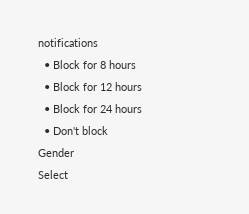notifications
  • Block for 8 hours
  • Block for 12 hours
  • Block for 24 hours
  • Don't block
Gender
Select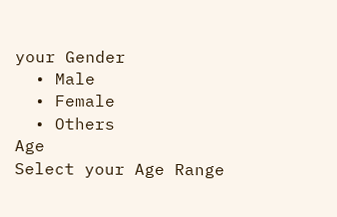your Gender
  • Male
  • Female
  • Others
Age
Select your Age Range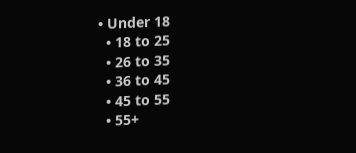• Under 18
  • 18 to 25
  • 26 to 35
  • 36 to 45
  • 45 to 55
  • 55+